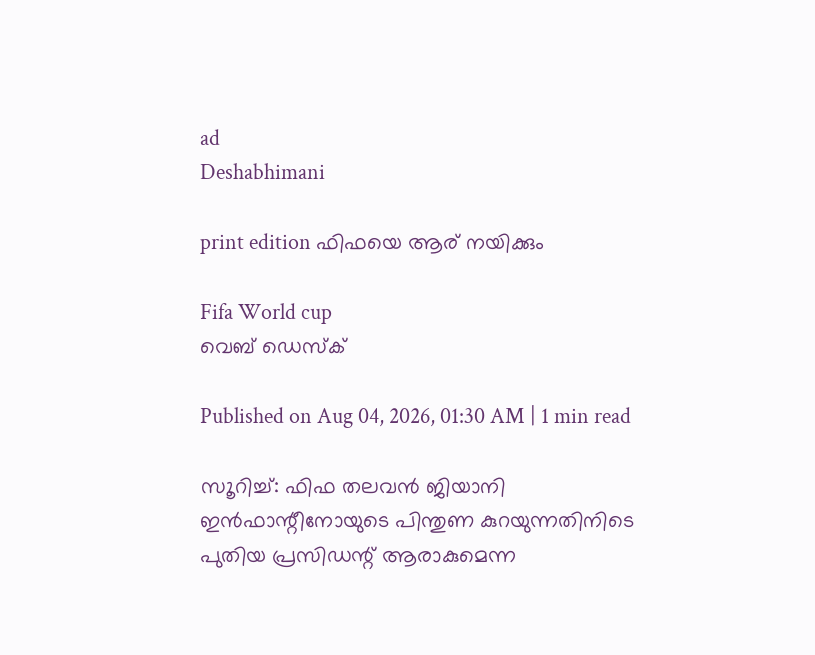ad
Deshabhimani

print edition ഫിഫയെ ആര്‌ നയിക്കും

Fifa World cup
വെബ് ഡെസ്ക്

Published on Aug 04, 2026, 01:30 AM | 1 min read

സ‍ൂറിച്ച്‌: ഫിഫ തലവൻ ജിയാനി ഇൻഫാന്റീനോയുടെ പിന്തുണ കുറയുന്നതിനിടെ പുതിയ പ്രസിഡന്റ്‌ ആരാകുമെന്ന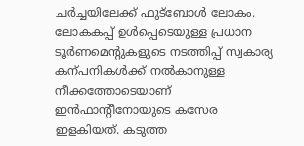ചർച്ചയിലേക്ക്‌ ഫുട്‌ബോൾ ലോകം. ലോകകപ്പ്‌ ഉൾപ്പെടെയുള്ള പ്രധാന ടൂർണമെന്റുകളുടെ നടത്തിപ്പ്‌ സ്വകാര്യ കന്പനികൾക്ക്‌ നൽകാനുള്ള നീക്കത്തോടെയാണ്‌ ഇൻഫാന്റീനോയുടെ കസേര ഇളകിയത്‌. കടുത്ത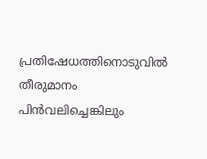പ്രതിഷേധത്തിനൊടുവിൽ തീരുമാനം പിൻവലിച്ചെങ്കിലും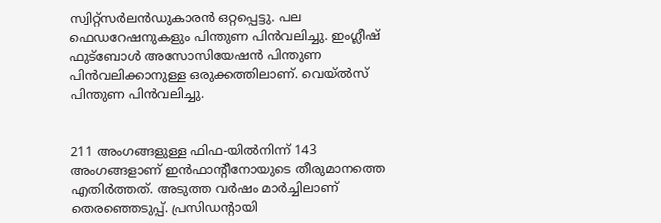സ്വിറ്റ്‌സർലൻഡുകാരൻ ഒറ്റപ്പെട്ടു. പല ഫെഡറേഷനുകളും പിന്തുണ പിൻവലിച്ചു. ഇംഗ്ലീഷ്‌ ഫുട്‌ബോൾ അസോസിയേഷൻ പിന്തുണ പിൻവലിക്കാനുള്ള ഒരുക്കത്തിലാണ്‌. വെയ്‌ൽസ്‌ പിന്തുണ പിൻവലിച്ചു.


211 അംഗങ്ങളുള്ള ഫിഫ-യിൽനിന്ന്‌ 143 അംഗങ്ങളാണ്‌ ഇൻഫാന്റീനോയുടെ തീരുമാനത്തെ എതിർത്തത്‌. അടുത്ത വർഷം മാർച്ചിലാണ്‌ തെരഞ്ഞെടുപ്പ്‌. പ്രസിഡന്റായി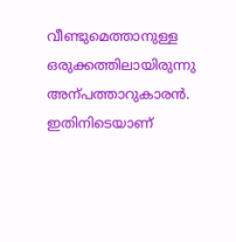വീണ്ടുമെത്താനുള്ള ഒരുക്കത്തിലായിരുന്നു അന്പത്താറുകാരൻ. ഇതിനിടെയാണ്‌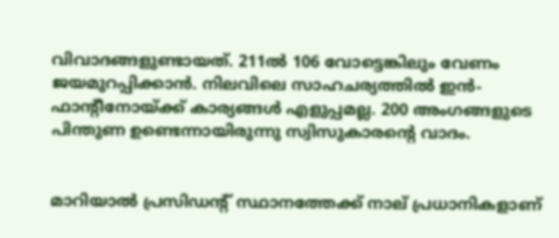വിവാദങ്ങളുണ്ടായത്‌. 211ൽ 106 വോട്ടെങ്കിലും വേണം ജയമുറപ്പിക്കാൻ. നിലവിലെ സാഹചര്യത്തിൽ ഇൻ-ഫാന്റീനോയ്‌ക്ക്‌ കാര്യങ്ങൾ എളുപ്പമല്ല. 200 അംഗങ്ങളുടെ പിന്തുണ ഉണ്ടെന്നായിരുന്നു സ്വിസുകാരന്റെ വാദം.


മാറിയാൽ പ്രസിഡന്റ്‌ സ്ഥാനത്തേക്ക്‌ നാല്‌ പ്രധാനികളാണ്‌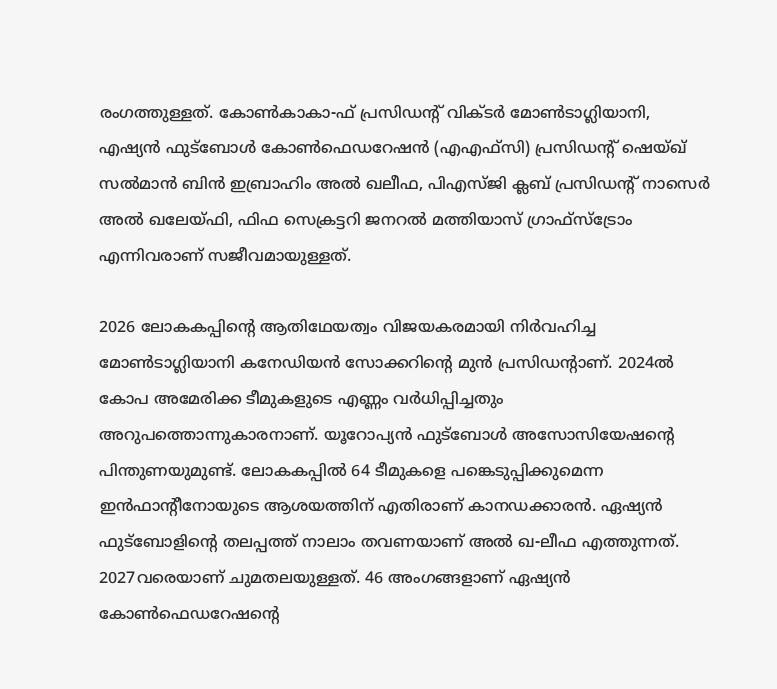രംഗത്തുള്ളത്‌. കോൺകാകാ-ഫ്‌ പ്രസിഡന്റ്‌ വിക്ടർ മോൺടാഗ്ലിയാനി, എഷ്യൻ ഫുട്‌ബോൾ കോൺഫെഡറേഷൻ (എഎഫ്‌സി) പ്രസിഡന്റ്‌ ഷെയ്‌ഖ്‌ സൽമാൻ ബിൻ ഇബ്രാഹിം അൽ ഖലീഫ, പിഎസ്‌ജി ക്ലബ്‌ പ്രസിഡന്റ്‌ നാസെർ അൽ ഖലേയ്‌ഫി, ഫിഫ സെക്രട്ടറി ജനറൽ മത്തിയാസ്‌ ഗ്രാഫ്‌സ്‌ട്രോം എന്നിവരാണ്‌ സജീവമായുള്ളത്‌.

2026 ലോകകപ്പിന്റെ ആതിഥേയത്വം വിജയകരമായി നിർവഹിച്ച മോൺടാഗ്ലിയാനി കനേഡിയൻ സോക്കറിന്റെ മുൻ പ്രസിഡന്റാണ്‌. 2024ൽ കോപ അമേരിക്ക ടീമുകളുടെ എണ്ണം വർധിപ്പിച്ചതും അറുപത്തൊന്നുകാരനാണ്‌. യൂറോപ്യൻ ഫുട്‌ബോൾ അസോസിയേഷന്റെ പിന്തുണയുമുണ്ട്‌. ലോകകപ്പിൽ 64 ടീമുകളെ പങ്കെടുപ്പിക്കുമെന്ന ഇൻഫാന്റീനോയുടെ ആശയത്തിന്‌ എതിരാണ്‌ കാനഡക്കാരൻ. ഏഷ്യൻ ഫുട്‌ബോളിന്റെ തലപ്പത്ത്‌ നാലാം തവണയാണ്‌ അൽ ഖ-ലീഫ എത്തുന്നത്‌. 2027വരെയാണ്‌ ചുമതലയുള്ളത്‌. 46 അംഗങ്ങളാണ്‌ ഏഷ്യൻ കോൺഫെഡറേഷന്റെ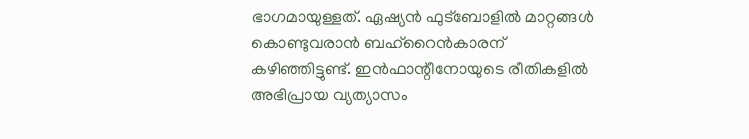ഭാഗമായുള്ളത്‌. ഏഷ്യൻ ഫുട്‌ബോളിൽ മാറ്റങ്ങൾ കൊണ്ടുവരാൻ ബഹ്‌റൈൻകാരന്‌ കഴിഞ്ഞിട്ടുണ്ട്‌. ഇൻഫാന്റീനോയുടെ രീതികളിൽ അഭിപ്രായ വ്യത്യാസം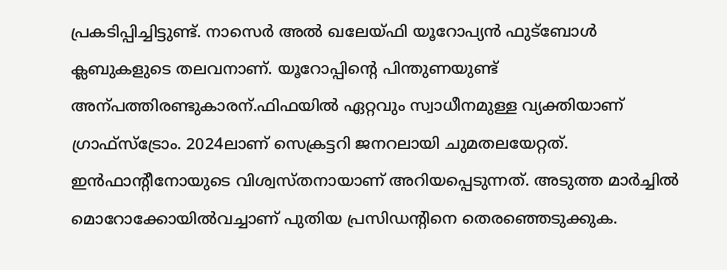പ്രകടിപ്പിച്ചിട്ടുണ്ട്‌. നാസെർ അൽ ഖലേയ്‌ഫി യൂറോപ്യൻ ഫുട്‌ബോൾ ക്ലബുകളുടെ തലവനാണ്‌. യൂറോപ്പിന്റെ പിന്തുണയുണ്ട്‌ അന്പത്തിരണ്ടുകാരന്‌.ഫിഫയിൽ ഏറ്റവും സ്വാധീനമുള്ള വ്യക്തിയാണ്‌ ഗ്രാഫ്‌സ്‌ട്രോം. 2024ലാണ്‌ സെക്രട്ടറി ജനറലായി ചുമതലയേറ്റത്‌. ഇൻഫാന്റീനോയുടെ വിശ്വസ്‌തനായാണ്‌ അറിയപ്പെടുന്നത്‌. അടുത്ത മാർച്ചിൽ മൊറോക്കോയിൽവച്ചാണ്‌ പുതിയ പ്രസിഡന്റിനെ തെരഞ്ഞെടുക്കുക.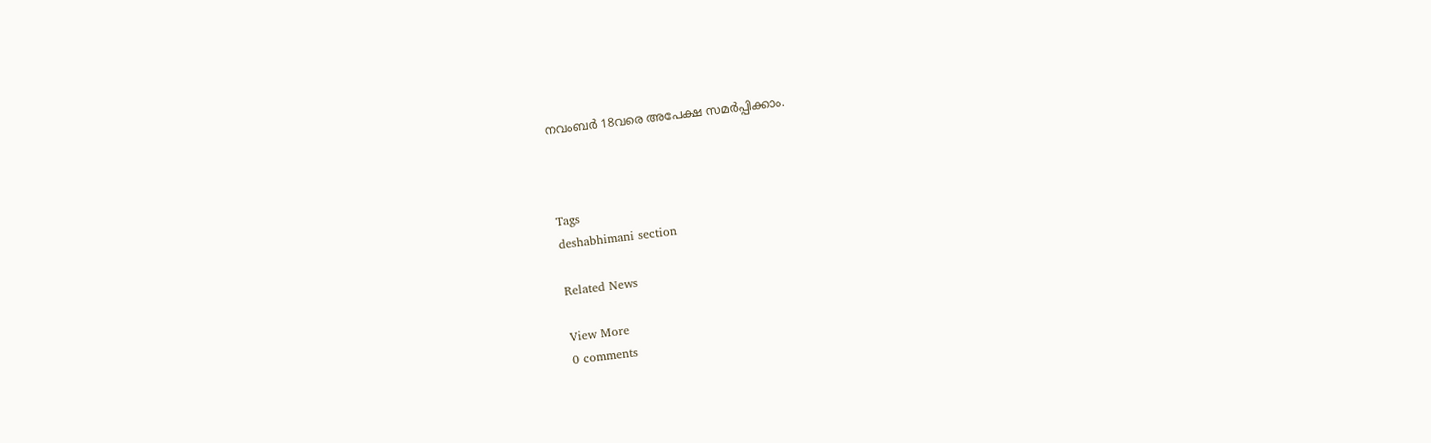നവംബർ 18വരെ അപേക്ഷ സമർപ്പിക്കാം.



Tags
deshabhimani section

Related News

View More
0 comments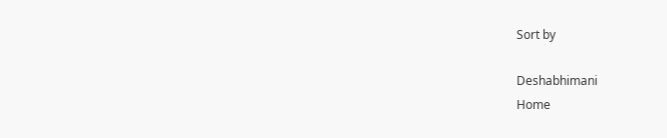Sort by

Deshabhimani
Home